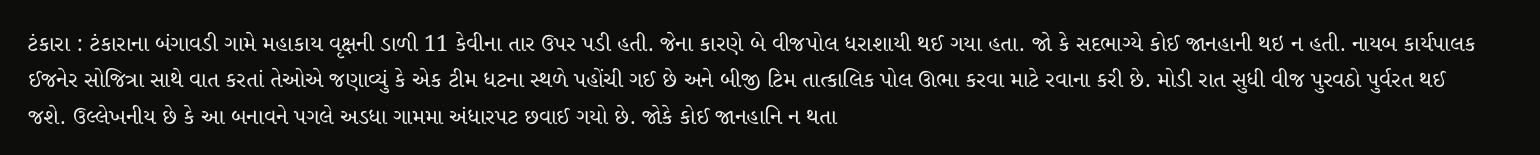ટંકારા : ટંકારાના બંગાવડી ગામે મહાકાય વૃક્ષની ડાળી 11 કેવીના તાર ઉપર પડી હતી. જેના કારણે બે વીજપોલ ધરાશાયી થઈ ગયા હતા. જો કે સદભાગ્યે કોઈ જાનહાની થઇ ન હતી. નાયબ કાર્યપાલક ઈજનેર સોજિત્રા સાથે વાત કરતાં તેઓએ જણાવ્યું કે એક ટીમ ધટના સ્થળે પહોંચી ગઈ છે અને બીજી ટિમ તાત્કાલિક પોલ ઊભા કરવા માટે રવાના કરી છે. મોડી રાત સુધી વીજ પુરવઠો પુર્વરત થઈ જશે. ઉલ્લેખનીય છે કે આ બનાવને પગલે અડધા ગામમા અંધારપટ છવાઈ ગયો છે. જોકે કોઈ જાનહાનિ ન થતા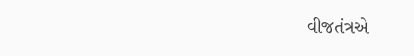વીજતંત્રએ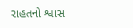રાહતનો શ્વાસ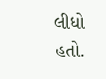લીધો હતો.